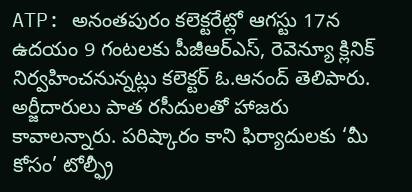ATP: అనంతపురం కలెక్టరేట్లో ఆగస్టు 17న ఉదయం 9 గంటలకు పీజీఆర్ఎస్, రెవెన్యూ క్లినిక్ నిర్వహించనున్నట్లు కలెక్టర్ ఓ.ఆనంద్ తెలిపారు. అర్జీదారులు పాత రసీదులతో హాజరు కావాలన్నారు. పరిష్కారం కాని ఫిర్యాదులకు ‘మీ కోసం’ టోల్ఫ్రీ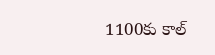1100కు కాల్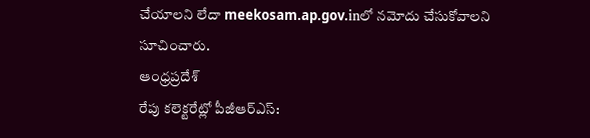చేయాలని లేదా meekosam.ap.gov.inలో నమోదు చేసుకోవాలని సూచించారు.
ఆంధ్రప్రదేశ్
రేపు కలెక్టరేట్లో పీజీఆర్ఎస్: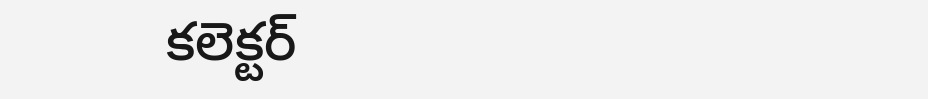కలెక్టర్